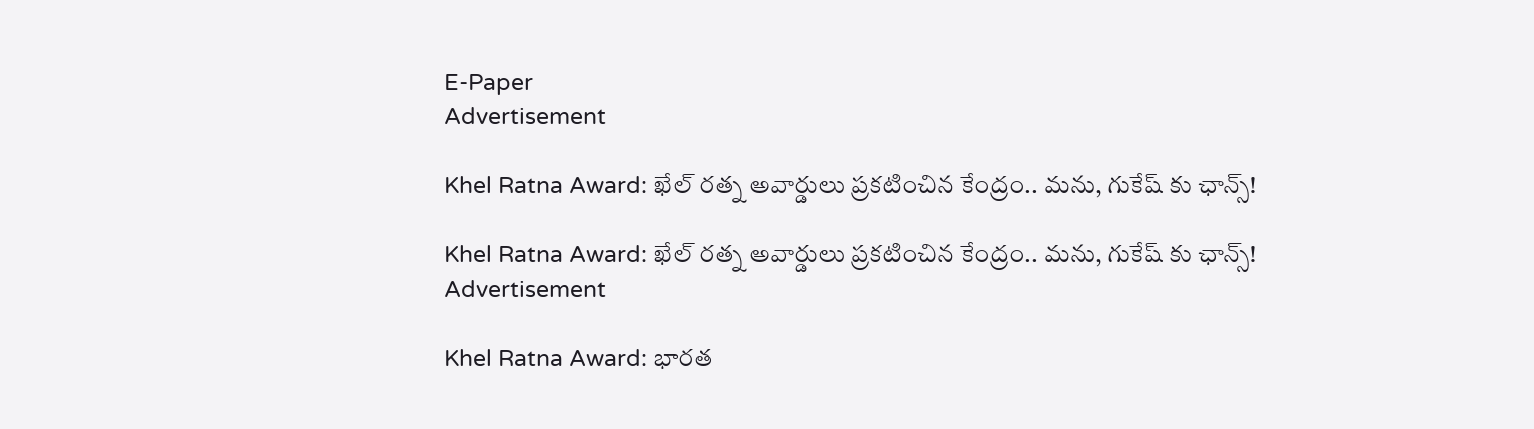E-Paper
Advertisement

Khel Ratna Award: ఖేల్ రత్న అవార్డులు ప్రకటించిన కేంద్రం.. మను, గుకేష్ కు ఛాన్స్!

Khel Ratna Award: ఖేల్ రత్న అవార్డులు ప్రకటించిన కేంద్రం.. మను, గుకేష్ కు ఛాన్స్!
Advertisement

Khel Ratna Award: భారత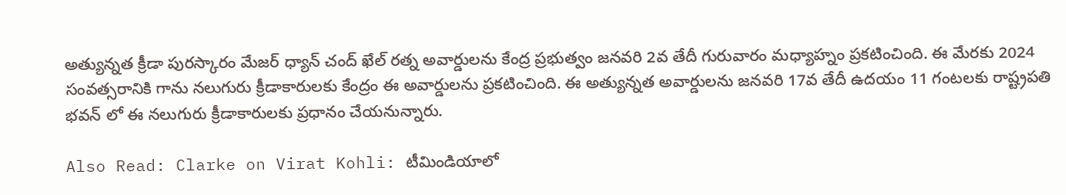అత్యున్నత క్రీడా పురస్కారం మేజర్ ధ్యాన్ చంద్ ఖేల్ రత్న అవార్డులను కేంద్ర ప్రభుత్వం జనవరి 2వ తేదీ గురువారం మధ్యాహ్నం ప్రకటించింది. ఈ మేరకు 2024 సంవత్సరానికి గాను నలుగురు క్రీడాకారులకు కేంద్రం ఈ అవార్డులను ప్రకటించింది. ఈ అత్యున్నత అవార్డులను జనవరి 17వ తేదీ ఉదయం 11 గంటలకు రాష్ట్రపతి భవన్ లో ఈ నలుగురు క్రీడాకారులకు ప్రధానం చేయనున్నారు.

Also Read: Clarke on Virat Kohli: టీమిండియాలో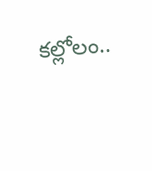కల్లోలం..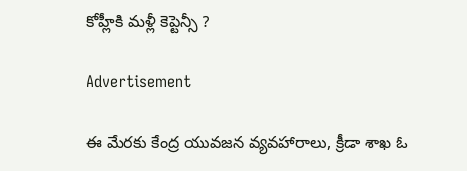కోహ్లీకి మళ్లీ కెప్టెన్సీ ?

Advertisement

ఈ మేరకు కేంద్ర యువజన వ్యవహారాలు, క్రీడా శాఖ ఓ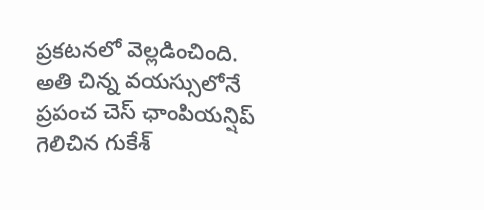ప్రకటనలో వెల్లడించింది. అతి చిన్న వయస్సులోనే ప్రపంచ చెస్ ఛాంపియన్షిప్ గెలిచిన గుకేశ్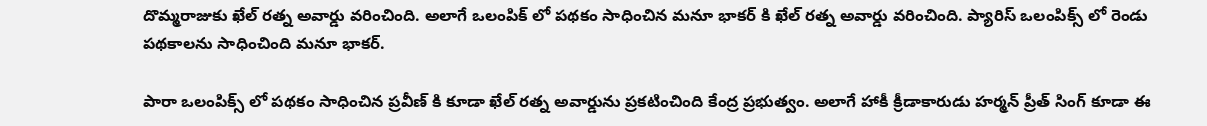దొమ్మరాజుకు ఖేల్ రత్న అవార్డు వరించింది. అలాగే ఒలంపిక్ లో పథకం సాధించిన మనూ భాకర్ కి ఖేల్ రత్న అవార్డు వరించింది. ప్యారిస్ ఒలంపిక్స్ లో రెండు పథకాలను సాధించింది మనూ భాకర్.

పారా ఒలంపిక్స్ లో పథకం సాధించిన ప్రవీణ్ కి కూడా ఖేల్ రత్న అవార్డును ప్రకటించింది కేంద్ర ప్రభుత్వం. అలాగే హాకీ క్రీడాకారుడు హర్మన్ ప్రీత్ సింగ్ కూడా ఈ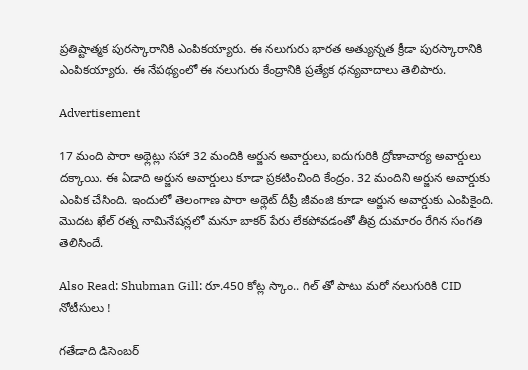ప్రతిష్టాత్మక పురస్కారానికి ఎంపికయ్యారు. ఈ నలుగురు భారత అత్యున్నత క్రీడా పురస్కారానికి ఎంపికయ్యారు. ఈ నేపథ్యంలో ఈ నలుగురు కేంద్రానికి ప్రత్యేక ధన్యవాదాలు తెలిపారు.

Advertisement

17 మంది పారా అథ్లెట్లు సహా 32 మందికి అర్జున అవార్డులు, ఐదుగురికి ద్రోణాచార్య అవార్డులు దక్కాయి. ఈ ఏడాది అర్జున అవార్డులు కూడా ప్రకటించింది కేంద్రం. 32 మందిని అర్జున అవార్డుకు ఎంపిక చేసింది. ఇందులో తెలంగాణ పారా అథ్లెట్ దీప్రీ జీవంజి కూడా అర్జున అవార్డుకు ఎంపికైంది. మొదట ఖేల్ రత్న నామినేషన్లలో మనూ బాకర్ పేరు లేకపోవడంతో తీవ్ర దుమారం రేగిన సంగతి తెలిసిందే.

Also Read: Shubman Gill: రూ.450 కోట్ల స్కాం.. గిల్ తో పాటు మరో నలుగురికి CID నోటీసులు !

గతేడాది డిసెంబర్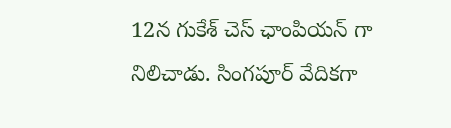12న గుకేశ్ చెస్ ఛాంపియన్ గా నిలిచాడు. సింగపూర్ వేదికగా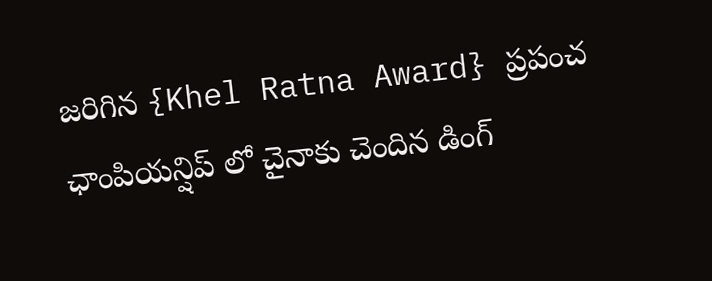జరిగిన {Khel Ratna Award} ప్రపంచ ఛాంపియన్షిప్ లో చైనాకు చెందిన డింగ్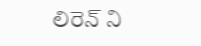లిరెన్ ని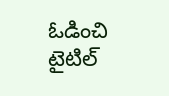ఓడించి టైటిల్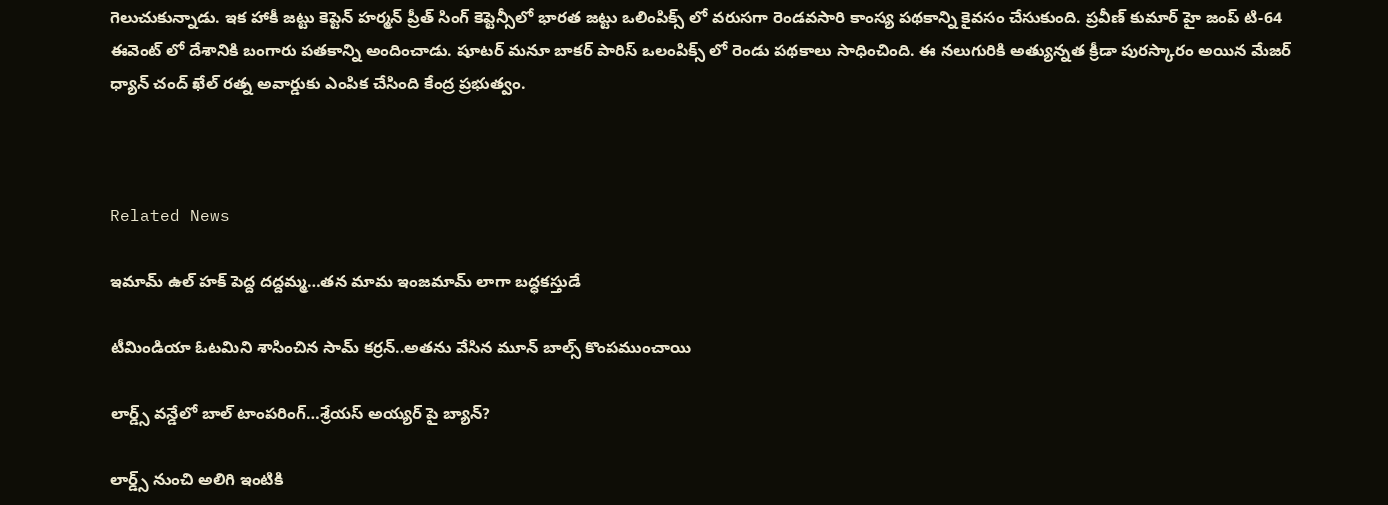గెలుచుకున్నాడు. ఇక హాకీ జట్టు కెప్టెన్ హర్మన్ ప్రీత్ సింగ్ కెప్టెన్సీలో భారత జట్టు ఒలింపిక్స్ లో వరుసగా రెండవసారి కాంస్య పథకాన్ని కైవసం చేసుకుంది. ప్రవీణ్ కుమార్ హై జంప్ టి-64 ఈవెంట్ లో దేశానికి బంగారు పతకాన్ని అందించాడు. షూటర్ మనూ బాకర్ పారిస్ ఒలంపిక్స్ లో రెండు పథకాలు సాధించింది. ఈ నలుగురికి అత్యున్నత క్రీడా పురస్కారం అయిన మేజర్ ధ్యాన్ చంద్ ఖేల్ రత్న అవార్డుకు ఎంపిక చేసింది కేంద్ర ప్రభుత్వం.



Related News

ఇమామ్ ఉల్ హక్ పెద్ద ద‌ద్ద‌మ్మ‌…త‌న‌ మామ ఇంజ‌మామ్ లాగా బ‌ద్ధ‌క‌స్తుడే

టీమిండియా ఓట‌మిని శాసించిన‌ సామ్‌ కర్రన్..అత‌ను వేసిన మూన్ బాల్స్ కొంప‌ముంచాయి

లార్డ్స్ వన్డేలో బాల్ టాంపరింగ్…శ్రేయస్ అయ్యర్ పై బ్యాన్?

లార్డ్స్ నుంచి అలిగి ఇంటికి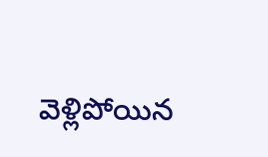వెళ్లిపోయిన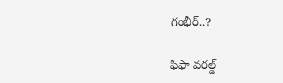గంభీర్..?

ఫిఫా వ‌ర‌ల్డ్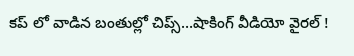క‌ప్ లో వాడిన‌ బంతుల్లో చిప్స్…షాకింగ్ వీడియో వైర‌ల్ !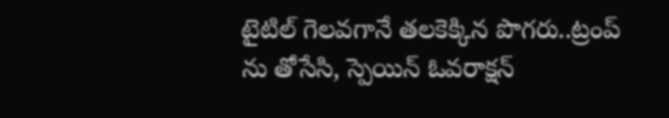టైటిల్ గెల‌వ‌గానే త‌ల‌కెక్కిన పొగ‌రు..ట్రంప్ ను తోసేసి, స్పెయిన్ ఓవ‌రాక్ష‌న్‌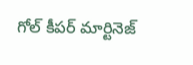గోల్ కీపర్ మార్టినెజ్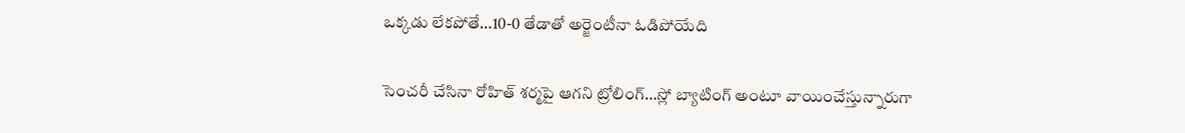ఒక్క‌డు లేక‌పోతే…10-0 తేడాతో అర్జెంటీనా ఓడిపోయేది

సెంచ‌రీ చేసినా రోహిత్ శ‌ర్మ‌పై ఆగ‌ని ట్రోలింగ్…స్లో బ్యాటింగ్ అంటూ వాయించేస్తున్నారుగా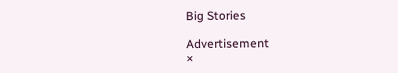Big Stories

Advertisement
×